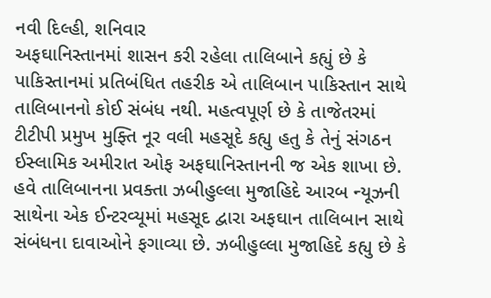નવી દિલ્હી, શનિવાર
અફઘાનિસ્તાનમાં શાસન કરી રહેલા તાલિબાને કહ્યું છે કે પાકિસ્તાનમાં પ્રતિબંધિત તહરીક એ તાલિબાન પાકિસ્તાન સાથે તાલિબાનનો કોઈ સંબંધ નથી. મહત્વપૂર્ણ છે કે તાજેતરમાં ટીટીપી પ્રમુખ મુફ્તિ નૂર વલી મહસૂદે કહ્યુ હતુ કે તેનું સંગઠન ઈસ્લામિક અમીરાત ઓફ અફઘાનિસ્તાનની જ એક શાખા છે.
હવે તાલિબાનના પ્રવક્તા ઝબીહુલ્લા મુજાહિદે આરબ ન્યૂઝની સાથેના એક ઈન્ટરવ્યૂમાં મહસૂદ દ્વારા અફઘાન તાલિબાન સાથે સંબંધના દાવાઓને ફગાવ્યા છે. ઝબીહુલ્લા મુજાહિદે કહ્યુ છે કે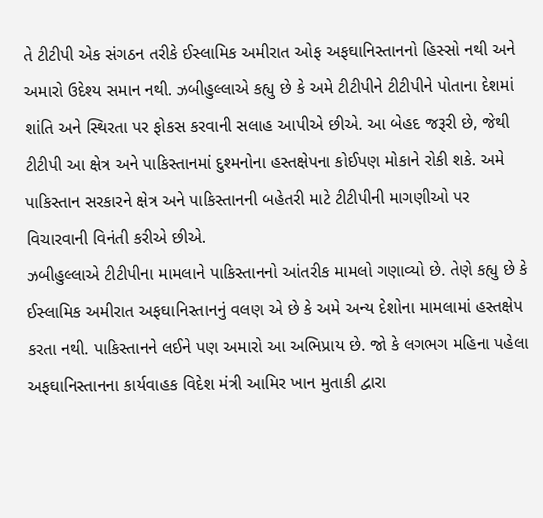તે ટીટીપી એક સંગઠન તરીકે ઈસ્લામિક અમીરાત ઓફ અફઘાનિસ્તાનનો હિસ્સો નથી અને અમારો ઉદેશ્ય સમાન નથી. ઝબીહુલ્લાએ કહ્યુ છે કે અમે ટીટીપીને ટીટીપીને પોતાના દેશમાં શાંતિ અને સ્થિરતા પર ફોકસ કરવાની સલાહ આપીએ છીએ. આ બેહદ જરૂરી છે, જેથી ટીટીપી આ ક્ષેત્ર અને પાકિસ્તાનમાં દુશ્મનોના હસ્તક્ષેપના કોઈપણ મોકાને રોકી શકે. અમે પાકિસ્તાન સરકારને ક્ષેત્ર અને પાકિસ્તાનની બહેતરી માટે ટીટીપીની માગણીઓ પર વિચારવાની વિનંતી કરીએ છીએ.
ઝબીહુલ્લાએ ટીટીપીના મામલાને પાકિસ્તાનનો આંતરીક મામલો ગણાવ્યો છે. તેણે કહ્યુ છે કે ઈસ્લામિક અમીરાત અફઘાનિસ્તાનનું વલણ એ છે કે અમે અન્ય દેશોના મામલામાં હસ્તક્ષેપ કરતા નથી. પાકિસ્તાનને લઈને પણ અમારો આ અભિપ્રાય છે. જો કે લગભગ મહિના પહેલા અફઘાનિસ્તાનના કાર્યવાહક વિદેશ મંત્રી આમિર ખાન મુતાકી દ્વારા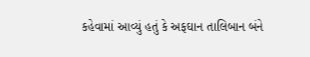કહેવામાં આવ્યું હતું કે અફઘાન તાલિબાન બંને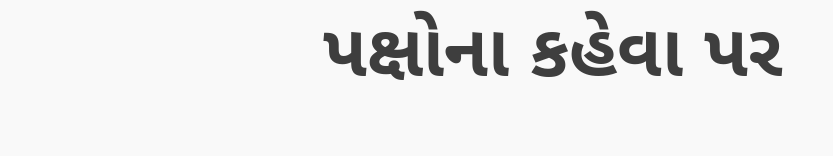પક્ષોના કહેવા પર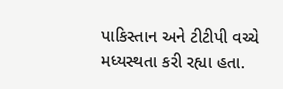પાકિસ્તાન અને ટીટીપી વચ્ચે મધ્યસ્થતા કરી રહ્યા હતા.